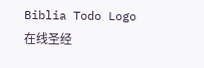Biblia Todo Logo
在线圣经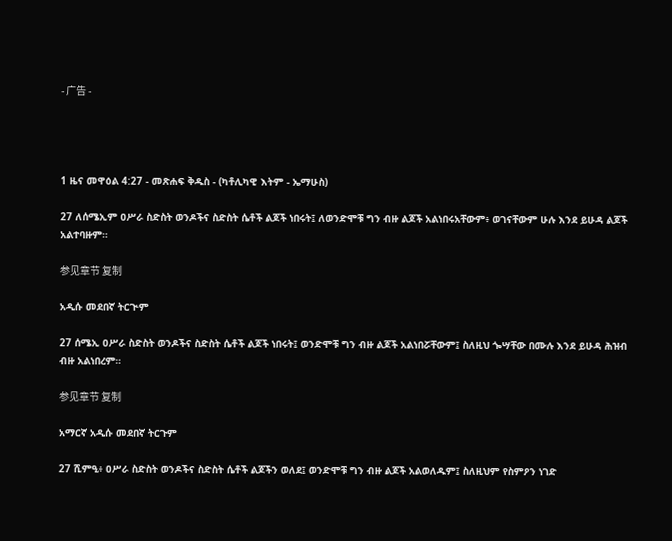- 广告 -




1 ዜና መዋዕል 4:27 - መጽሐፍ ቅዱስ - (ካቶሊካዊ እትም - ኤማሁስ)

27 ለሰሜኢም ዐሥራ ስድስት ወንዶችና ስድስት ሴቶች ልጆች ነበሩት፤ ለወንድሞቹ ግን ብዙ ልጆች አልነበሩአቸውም፥ ወገናቸውም ሁሉ እንደ ይሁዳ ልጆች አልተባዙም።

参见章节 复制

አዲሱ መደበኛ ትርጒም

27 ሰሜኢ ዐሥራ ስድስት ወንዶችና ስድስት ሴቶች ልጆች ነበሩት፤ ወንድሞቹ ግን ብዙ ልጆች አልነበሯቸውም፤ ስለዚህ ጐሣቸው በሙሉ እንደ ይሁዳ ሕዝብ ብዙ አልነበረም።

参见章节 复制

አማርኛ አዲሱ መደበኛ ትርጉም

27 ሺምዒ፥ ዐሥራ ስድስት ወንዶችና ስድስት ሴቶች ልጆችን ወለደ፤ ወንድሞቹ ግን ብዙ ልጆች አልወለዱም፤ ስለዚህም የስምዖን ነገድ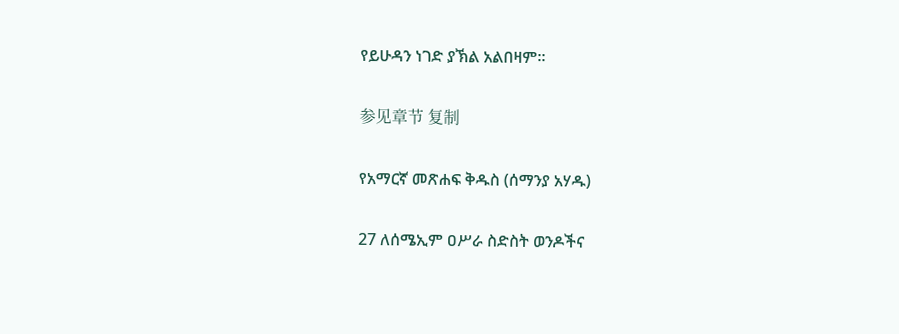የይሁዳን ነገድ ያኽል አልበዛም።

参见章节 复制

የአማርኛ መጽሐፍ ቅዱስ (ሰማንያ አሃዱ)

27 ለሰሜኢም ዐሥራ ስድስት ወንዶችና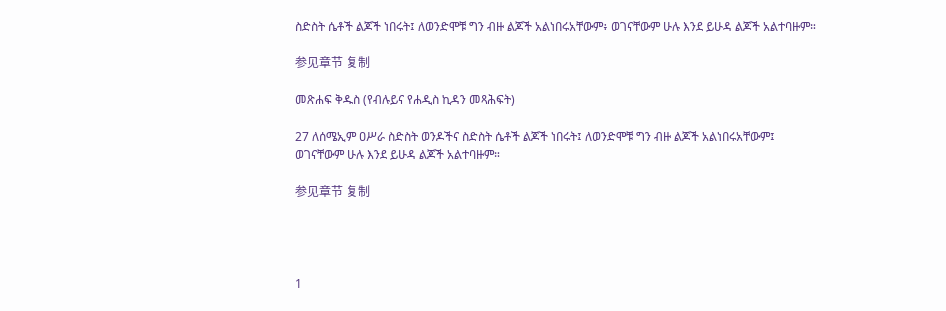ስድስት ሴቶች ልጆች ነበሩት፤ ለወንድሞቹ ግን ብዙ ልጆች አልነበሩአቸውም፥ ወገናቸውም ሁሉ እንደ ይሁዳ ልጆች አልተባዙም።

参见章节 复制

መጽሐፍ ቅዱስ (የብሉይና የሐዲስ ኪዳን መጻሕፍት)

27 ለሰሜኢም ዐሥራ ስድስት ወንዶችና ስድስት ሴቶች ልጆች ነበሩት፤ ለወንድሞቹ ግን ብዙ ልጆች አልነበሩአቸውም፤ ወገናቸውም ሁሉ እንደ ይሁዳ ልጆች አልተባዙም።

参见章节 复制




1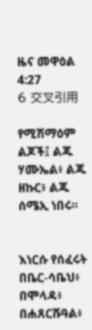ዜና መዋዕል 4:27
6 交叉引用

የሚሽማዕም ልጆች፤ ልጁ ሃሙኤል፥ ልጁ ዘኩር፥ ልጁ ሰሜኢ ነበሩ።


እነርሱ የሰፈሩት በቤር-ሳቤህ፥ በሞላዳ፥ በሐጸርሹዓል፥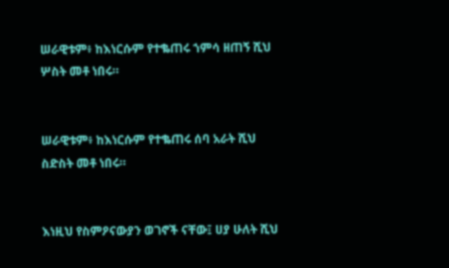ሠራዊቱም፥ ከእነርሱም የተቈጠሩ ኀምሳ ዘጠኝ ሺህ ሦስት መቶ ነበሩ።


ሠራዊቱም፥ ከእነርሱም የተቈጠሩ ሰባ አራት ሺህ ስድስት መቶ ነበሩ።


እነዚህ የስምዖናውያን ወገኖች ናቸው፤ ሀያ ሁለት ሺህ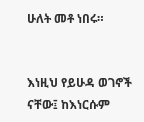ሁለት መቶ ነበሩ።


እነዚህ የይሁዳ ወገኖች ናቸው፤ ከእነርሱም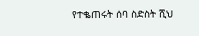የተቈጠሩት ሰባ ስድስት ሺህ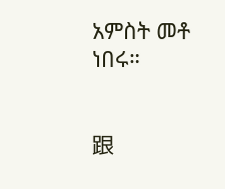አምስት መቶ ነበሩ።


跟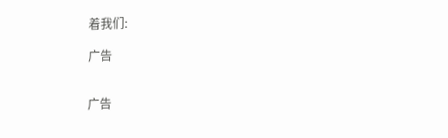着我们:

广告


广告